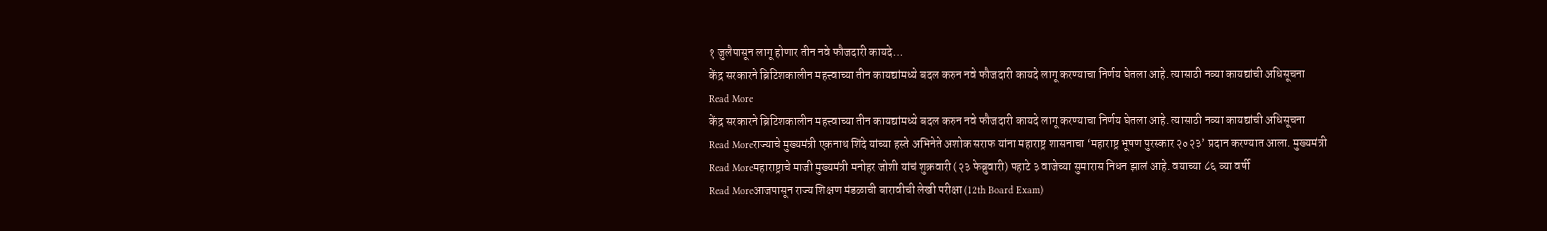१ जुलैपासून लागू होणार तीन नवे फौजदारी कायदे…
केंद्र सरकारने ब्रिटिशकालीन महत्त्वाच्या तीन कायद्यांमध्ये बदल करुन नवे फौजदारी कायदे लागू करण्याचा निर्णय घेतला आहे. त्यासाठी नव्या कायद्यांची अधिसूचना
Read More
केंद्र सरकारने ब्रिटिशकालीन महत्त्वाच्या तीन कायद्यांमध्ये बदल करुन नवे फौजदारी कायदे लागू करण्याचा निर्णय घेतला आहे. त्यासाठी नव्या कायद्यांची अधिसूचना
Read Moreराज्याचे मुख्यमंत्री एकनाथ शिंदे यांच्या हस्ते अभिनेते अशोक सराफ यांना महाराष्ट्र शासनाचा ‘महाराष्ट्र भूषण पुरस्कार २०२३’ प्रदान करण्यात आला. मुख्यमंत्री
Read Moreमहाराष्ट्राचे माजी मुख्यमंत्री मनोहर जोशी यांचं शुक्रवारी (२३ फेब्रुवारी) पहाटे ३ वाजेच्या सुमारास निधन झालं आहे. वयाच्या ८६ व्या वर्षी
Read Moreआजपासून राज्य शिक्षण मंडळाची बारावीची लेखी परीक्षा (12th Board Exam)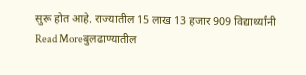सुरू होत आहे. राज्यातील 15 लाख 13 हजार 909 विद्यार्थ्यांनी
Read Moreबुलढाण्यातील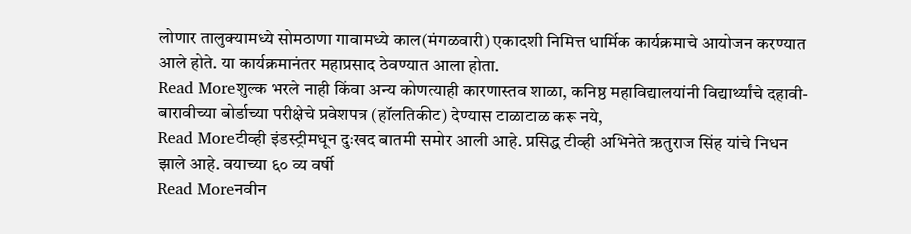लोणार तालुक्यामध्ये सोमठाणा गावामध्ये काल(मंगळवारी) एकादशी निमित्त धार्मिक कार्यक्रमाचे आयोजन करण्यात आले होते. या कार्यक्रमानंतर महाप्रसाद ठेवण्यात आला होता.
Read Moreशुल्क भरले नाही किंवा अन्य कोणत्याही कारणास्तव शाळा, कनिष्ठ महाविद्यालयांनी विद्यार्थ्यांचे दहावी-बारावीच्या बोर्डाच्या परीक्षेचे प्रवेशपत्र (हॉलतिकीट) देण्यास टाळाटाळ करू नये,
Read Moreटीव्ही इंडस्ट्रीमधून दुःखद बातमी समोर आली आहे. प्रसिद्ध टीव्ही अभिनेते ऋतुराज सिंह यांचे निधन झाले आहे. वयाच्या ६० व्य वर्षी
Read Moreनवीन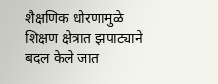शैक्षणिक धोरणामुळे शिक्षण क्षेत्रात झपाट्याने बदल केले जात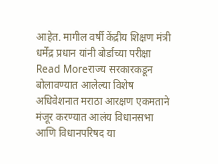आहेत. मागील वर्षी केंद्रीय शिक्षण मंत्री धर्मेंद्र प्रधान यांनी बोर्डाच्या परीक्षा
Read Moreराज्य सरकारकडून बोलावण्यात आलेल्या विशेष अधिवेशनात मराठा आरक्षण एकमताने मंजूर करण्यात आलंय विधानसभा आणि विधानपरिषद या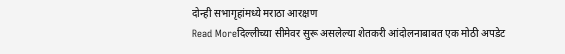दोन्ही सभागृहांमध्ये मराठा आरक्षण
Read Moreदिल्लीच्या सीमेवर सुरू असलेल्या शेतकरी आंदोलनाबाबत एक मोठी अपडेट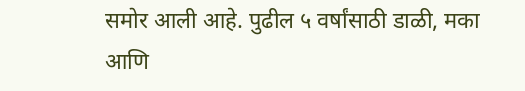समोर आली आहे. पुढील ५ वर्षांसाठी डाळी, मका आणि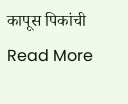कापूस पिकांची
Read More